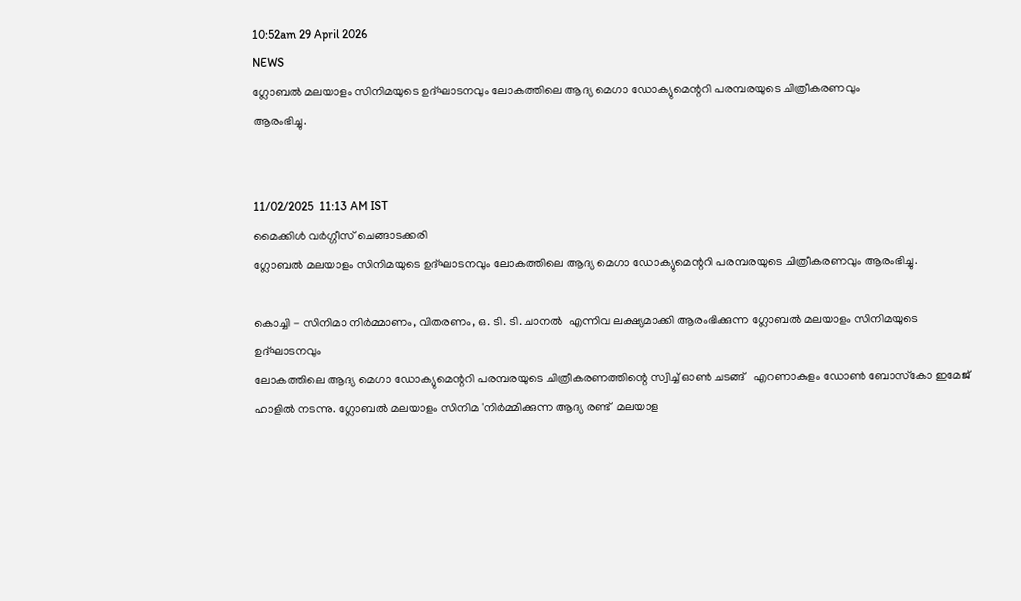10:52am 29 April 2026
NEWS
ഗ്ലോബല്‍ മലയാളം സിനിമയുടെ ഉദ്ഘാടനവും ലോകത്തിലെ ആദ്യ മെഗാ ഡോക്യുമെന്ററി പരമ്പരയുടെ ചിത്രീകരണവും
ആരംഭിച്ചു.


11/02/2025  11:13 AM IST
മൈക്കിള്‍ വര്‍ഗ്ഗീസ് ചെങ്ങാടക്കരി
ഗ്ലോബല്‍ മലയാളം സിനിമയുടെ ഉദ്ഘാടനവും ലോകത്തിലെ ആദ്യ മെഗാ ഡോക്യുമെന്ററി പരമ്പരയുടെ ചിത്രീകരണവും ആരംഭിച്ചു.

കൊച്ചി - സിനിമാ നിര്‍മ്മാണം, വിതരണം, ഒ. ടി. ടി. ചാനല്‍  എന്നിവ ലക്ഷ്യമാക്കി ആരംഭിക്കുന്ന ഗ്ലോബല്‍ മലയാളം സിനിമയുടെ ഉദ്ഘാടനവും
ലോകത്തിലെ ആദ്യ മെഗാ ഡോക്യുമെന്ററി പരമ്പരയുടെ ചിത്രീകരണത്തിന്റെ സ്വിച്ച് ഓണ്‍ ചടങ്ങ്   എറണാകുളം ഡോണ്‍ ബോസ്‌കോ ഇമേജ് ഹാളില്‍ നടന്നു. ഗ്ലോബല്‍ മലയാളം സിനിമ 'നിര്‍മ്മിക്കുന്ന ആദ്യ രണ്ട്  മലയാള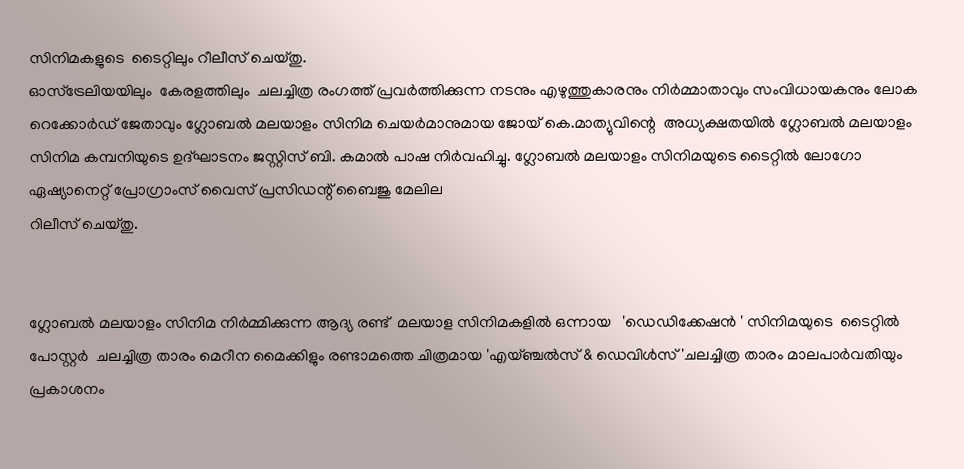സിനിമകളുടെ  ടൈറ്റിലും റീലീസ് ചെയ്തു.
ഓസ്ട്രേലിയയിലും  കേരളത്തിലും  ചലച്ചിത്ര രംഗത്ത് പ്രവര്‍ത്തിക്കുന്ന നടനും എഴുത്തുകാരനും നിര്‍മ്മാതാവും സംവിധായകനും ലോക റെക്കോര്‍ഡ് ജേതാവും ഗ്ലോബല്‍ മലയാളം സിനിമ ചെയര്‍മാനുമായ ജോയ് കെ.മാത്യുവിന്റെ  അധ്യക്ഷതയില്‍ ഗ്ലോബല്‍ മലയാളം സിനിമ കമ്പനിയുടെ ഉദ്ഘാടനം ജസ്റ്റിസ് ബി. കമാല്‍ പാഷ നിര്‍വഹിച്ചു. ഗ്ലോബല്‍ മലയാളം സിനിമയുടെ ടൈറ്റില്‍ ലോഗോ ഏഷ്യാനെറ്റ് പ്രോഗ്രാംസ് വൈസ് പ്രസിഡന്റ് ബൈജു മേലില
റിലീസ് ചെയ്തു.


ഗ്ലോബല്‍ മലയാളം സിനിമ നിര്‍മ്മിക്കുന്ന ആദ്യ രണ്ട്  മലയാള സിനിമകളിൽ ഒന്നായ   'ഡെഡിക്കേഷൻ ' സിനിമയുടെ  ടൈറ്റില്‍ പോസ്റ്റർ  ചലച്ചിത്ര താരം മെറീന മൈക്കിളും രണ്ടാമത്തെ ചിത്രമായ 'എയ്ഞ്ചൽസ് & ഡെവിൾസ് 'ചലച്ചിത്ര താരം മാലപാർവതിയും പ്രകാശനം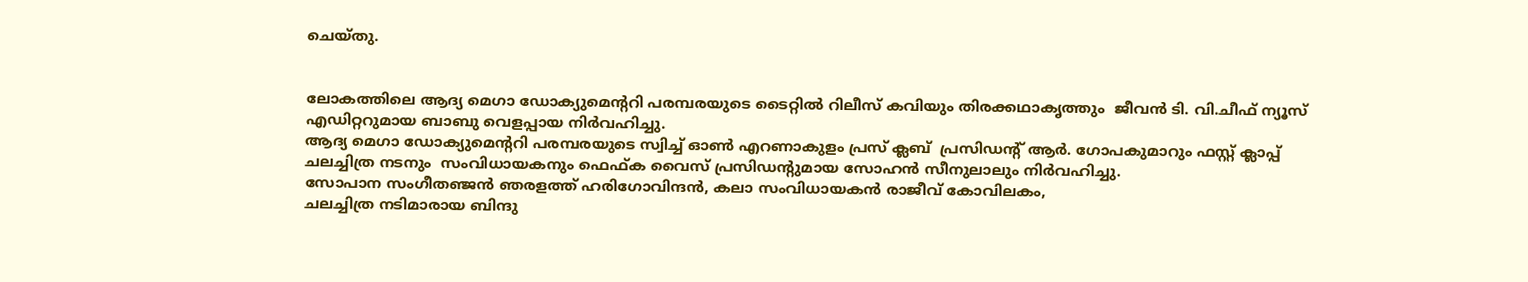ചെയ്തു.


ലോകത്തിലെ ആദ്യ മെഗാ ഡോക്യുമെന്ററി പരമ്പരയുടെ ടൈറ്റില്‍ റിലീസ് കവിയും തിരക്കഥാകൃത്തും  ജീവന്‍ ടി. വി.ചീഫ് ന്യൂസ് എഡിറ്ററുമായ ബാബു വെളപ്പായ നിർവഹിച്ചു.
ആദ്യ മെഗാ ഡോക്യുമെന്ററി പരമ്പരയുടെ സ്വിച്ച് ഓണ്‍ എറണാകുളം പ്രസ് ക്ലബ്  പ്രസിഡന്റ് ആര്‍. ഗോപകുമാറും ഫസ്റ്റ് ക്ലാപ്പ്
ചലച്ചിത്ര നടനും  സംവിധായകനും ഫെഫ്ക വൈസ് പ്രസിഡന്റുമായ സോഹന്‍ സീനുലാലും നിര്‍വഹിച്ചു.
സോപാന സംഗീതഞ്ജൻ ഞരളത്ത് ഹരിഗോവിന്ദൻ, കലാ സംവിധായകൻ രാജീവ്‌ കോവിലകം,
ചലച്ചിത്ര നടിമാരായ ബിന്ദു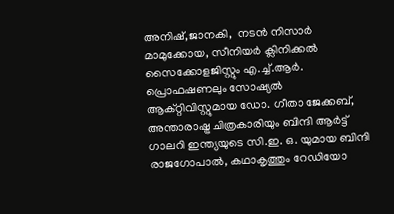അനിഷ്,ജാനകി,  നടൻ നിസാർ മാമുക്കോയ, സീനിയര്‍ ക്ലിനിക്കല്‍ സൈക്കോളജിസ്റ്റും എ.ച്ച്.ആര്‍. പ്രൊഫഷണലും സോഷ്യല്‍ ആക്റ്റിവിസ്റ്റുമായ ഡോ. ഗീതാ ജേക്കബ്, അന്താരാഷ്ട്ര ചിത്രകാരിയും ബിന്ദി ആര്‍ട്ട് ഗാലറി ഇന്ത്യയുടെ സി.ഇ. ഒ. യുമായ ബിന്ദി രാജഗോപാല്‍, കഥാകൃത്തും റേഡിയോ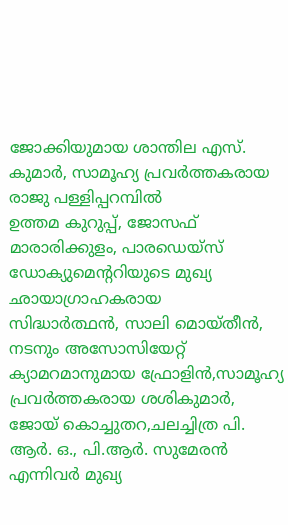ജോക്കിയുമായ ശാന്തില എസ്. കുമാര്‍, സാമൂഹ്യ പ്രവർത്തകരായ രാജു പള്ളിപ്പറമ്പിൽ
ഉത്തമ കുറുപ്പ്, ജോസഫ് മാരാരിക്കുളം, പാരഡെയ്സ് ഡോക്യുമെന്ററിയുടെ മുഖ്യ    ഛായാഗ്രാഹകരായ
സിദ്ധാർത്ഥൻ, സാലി മൊയ്തീൻ, നടനും അസോസിയേറ്റ് ക്യാമറമാനുമായ ഫ്രോളിൻ,സാമൂഹ്യ പ്രവർത്തകരായ ശശികുമാർ, ജോയ് കൊച്ചുതറ,ചലച്ചിത്ര പി. ആർ. ഒ., പി.ആർ. സുമേരൻ
എന്നിവര്‍ മുഖ്യ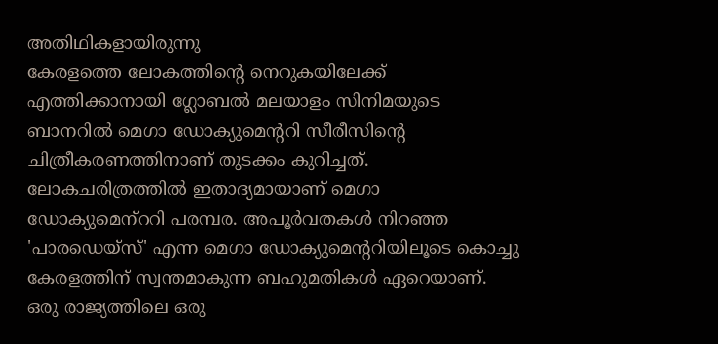അതിഥികളായിരുന്നു
കേരളത്തെ ലോകത്തിന്റെ നെറുകയിലേക്ക് എത്തിക്കാനായി ഗ്ലോബല്‍ മലയാളം സിനിമയുടെ ബാനറില്‍ മെഗാ ഡോക്യുമെന്ററി സീരീസിന്റെ ചിത്രീകരണത്തിനാണ് തുടക്കം കുറിച്ചത്. ലോകചരിത്രത്തില്‍ ഇതാദ്യമായാണ് മെഗാ ഡോക്യുമെന്‌ററി പരമ്പര. അപൂര്‍വതകള്‍ നിറഞ്ഞ 'പാരഡെയ്സ്' എന്ന മെഗാ ഡോക്യുമെന്ററിയിലൂടെ കൊച്ചു കേരളത്തിന് സ്വന്തമാകുന്ന ബഹുമതികള്‍ ഏറെയാണ്. ഒരു രാജ്യത്തിലെ ഒരു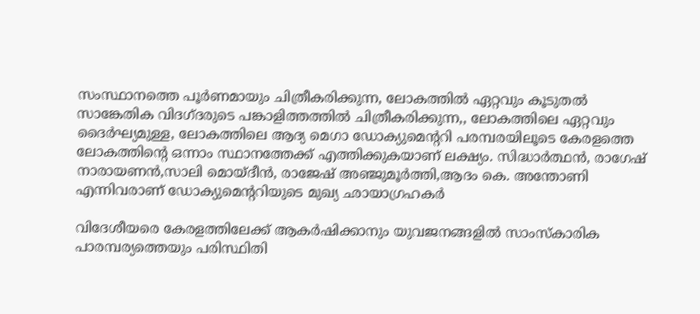സംസ്ഥാനത്തെ പൂര്‍ണമായും ചിത്രീകരിക്കുന്ന, ലോകത്തില്‍ ഏറ്റവും കൂടുതല്‍ സാങ്കേതിക വിദഗ്ദരുടെ പങ്കാളിത്തത്തില്‍ ചിത്രീകരിക്കുന്ന,, ലോകത്തിലെ ഏറ്റവും ദൈര്‍ഘ്യമുള്ള, ലോകത്തിലെ ആദ്യ മെഗാ ഡോക്യുമെന്ററി പരമ്പരയിലൂടെ കേരളത്തെ ലോകത്തിന്റെ ഒന്നാം സ്ഥാനത്തേക്ക് എത്തിക്കുകയാണ് ലക്ഷ്യം. സിദ്ധാര്‍ത്ഥന്‍, രാഗേഷ് നാരായണന്‍,സാലി മൊയ്ദീന്‍, രാജേഷ് അഞ്ജുമൂര്‍ത്തി,ആദം കെ. അന്തോണി എന്നിവരാണ് ഡോക്യുമെന്ററിയുടെ മുഖ്യ ഛായാഗ്രഹകര്‍

വിദേശീയരെ കേരളത്തിലേക്ക് ആകര്‍ഷിക്കാനും യുവജനങ്ങളില്‍ സാംസ്‌കാരിക പാരമ്പര്യത്തെയും പരിസ്ഥിതി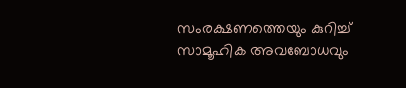സംരക്ഷണത്തെയും കുറിച്ച് സാമൂഹിക അവബോധവും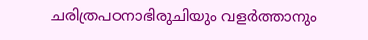ചരിത്രപഠനാഭിരുചിയും വളര്‍ത്താനും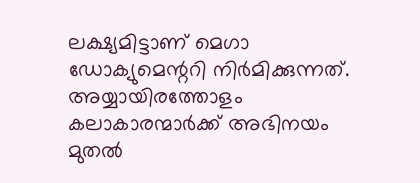ലക്ഷ്യമിട്ടാണ് മെഗാ ഡോക്യുമെന്ററി നിര്‍മിക്കുന്നത്. അയ്യായിരത്തോളം കലാകാരന്മാര്‍ക്ക് അഭിനയം മുതല്‍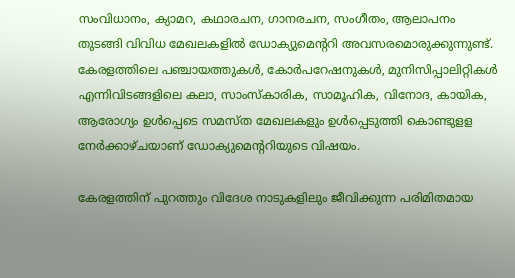സംവിധാനം, ക്യാമറ, കഥാരചന, ഗാനരചന, സംഗീതം, ആലാപനം തുടങ്ങി വിവിധ മേഖലകളില്‍ ഡോക്യുമെന്ററി അവസരമൊരുക്കുന്നുണ്ട്. കേരളത്തിലെ പഞ്ചായത്തുകള്‍, കോര്‍പറേഷനുകള്‍, മുനിസിപ്പാലിറ്റികള്‍ എന്നിവിടങ്ങളിലെ കലാ, സാംസ്‌കാരിക, സാമൂഹിക, വിനോദ, കായിക, ആരോഗ്യം ഉള്‍പ്പെടെ സമസ്ത മേഖലകളും ഉള്‍പ്പെടുത്തി കൊണ്ടുളള നേര്‍ക്കാഴ്ചയാണ് ഡോക്യുമെന്ററിയുടെ വിഷയം.

കേരളത്തിന് പുറത്തും വിദേശ നാടുകളിലും ജീവിക്കുന്ന പരിമിതമായ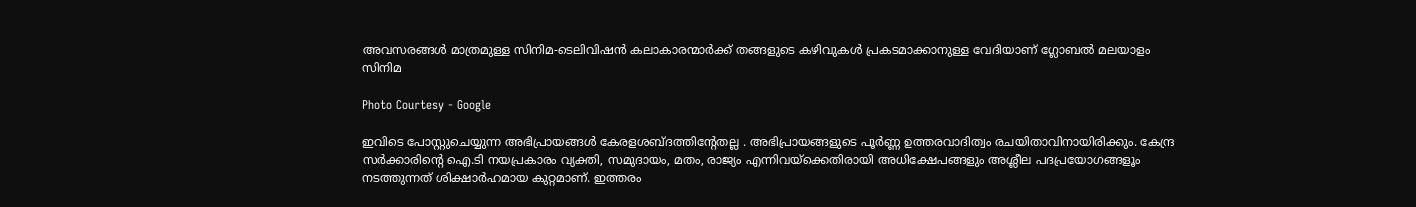അവസരങ്ങള്‍ മാത്രമുള്ള സിനിമ-ടെലിവിഷന്‍ കലാകാരന്മാര്‍ക്ക് തങ്ങളുടെ കഴിവുകള്‍ പ്രകടമാക്കാനുള്ള വേദിയാണ് ഗ്ലോബല്‍ മലയാളം സിനിമ

Photo Courtesy - Google

ഇവിടെ പോസ്റ്റുചെയ്യുന്ന അഭിപ്രായങ്ങള്‍ കേരളശബ്‌ദത്തിന്റേതല്ല . അഭിപ്രായങ്ങളുടെ പൂര്‍ണ്ണ ഉത്തരവാദിത്വം രചയിതാവിനായിരിക്കും. കേന്ദ്ര സർക്കാരിന്റെ ഐ.ടി നയപ്രകാരം വ്യക്തി, സമുദായം, മതം, രാജ്യം എന്നിവയ്ക്കെതിരായി അധിക്ഷേപങ്ങളും അശ്ലീല പദപ്രയോഗങ്ങളൂം നടത്തുന്നത് ശിക്ഷാര്‍ഹമായ കുറ്റമാണ്. ഇത്തരം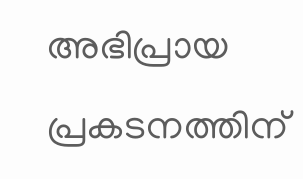അഭിപ്രായ പ്രകടനത്തിന്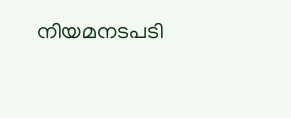നിയമനടപടി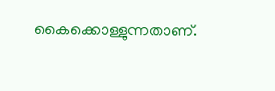കൈക്കൊള്ളുന്നതാണ്.